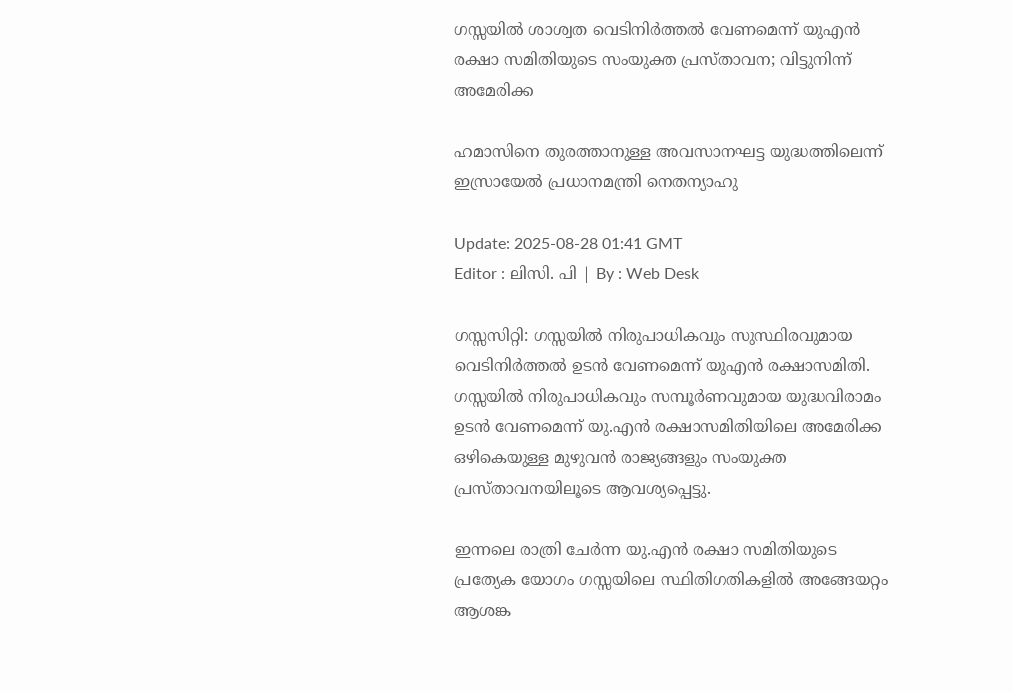ഗസ്സയിൽ ശാശ്വത വെടിനിർത്തൽ വേണമെന്ന് യുഎൻ രക്ഷാ സമിതിയുടെ സംയുക്ത പ്രസ്താവന; വിട്ടുനിന്ന് അമേരിക്ക

ഹമാസിനെ തുരത്താനുള്ള അവസാനഘട്ട യുദ്ധത്തിലെന്ന് ഇസ്രായേല്‍ പ്രധാനമന്ത്രി നെതന്യാഹു

Update: 2025-08-28 01:41 GMT
Editor : ലിസി. പി | By : Web Desk

ഗസ്സസിറ്റി: ഗസ്സയിൽ നിരുപാധികവും സുസ്ഥിരവുമായ വെടിനിർത്തൽ ഉടൻ വേണമെന്ന് യുഎൻ രക്ഷാസമിതി. ഗസ്സയിൽ നിരുപാധികവും സമ്പൂർണവുമായ യുദ്ധവിരാമം ഉടൻ വേണമെന്ന് യു.എൻ രക്ഷാസമിതിയിലെ അമേരിക്ക ഒഴികെയുള്ള മുഴുവൻ രാജ്യങ്ങളും സംയുക്ത പ്രസ്താവനയിലൂടെ ആവശ്യപ്പെട്ടു.

ഇന്നലെ രാത്രി ചേർന്ന യു.എൻ രക്ഷാ സമിതിയുടെ പ്രത്യേക യോഗം ഗസ്സയിലെ സ്ഥിതിഗതികളിൽ അങ്ങേയറ്റം ആശങ്ക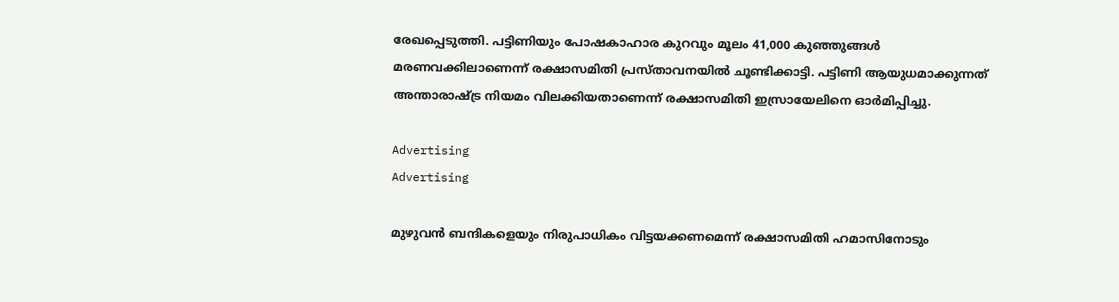രേഖപ്പെടുത്തി. പട്ടിണിയും പോഷകാഹാര കുറവും മൂലം 41,000 കുഞ്ഞുങ്ങൾ മരണവക്കിലാണെന്ന് രക്ഷാസമിതി പ്രസ്താവനയിൽ ചൂണ്ടിക്കാട്ടി. പട്ടിണി ആയുധമാക്കുന്നത് അന്താരാഷ്ട്ര നിയമം വിലക്കിയതാണെന്ന് രക്ഷാസമിതി ഇസ്രായേലിനെ ഓർമിപ്പിച്ചു.

Advertising
Advertising

മുഴുവൻ ബന്ദികളെയും നിരുപാധികം വിട്ടയക്കണമെന്ന് രക്ഷാസമിതി ഹമാസിനോടും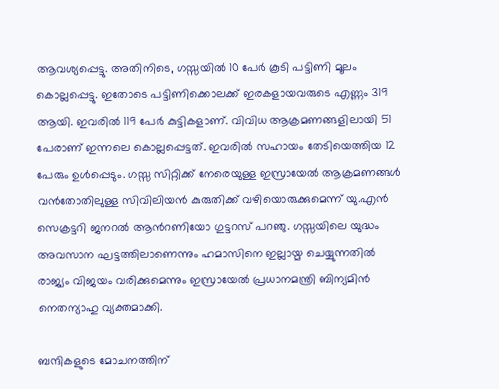ആവശ്യപ്പെട്ടു. അതിനിടെ, ഗസ്സയിൽ 10 പേർ കൂടി പട്ടിണി മൂലം കൊല്ലപ്പെട്ടു. ഇതോടെ പട്ടിണിക്കൊലക്ക് ഇരകളായവരുടെ എണ്ണം 319 ആയി. ഇവരിൽ 119 പേർ കുട്ടികളാണ്. വിവിധ ആക്രമണങ്ങളിലായി 51 പേരാണ് ഇന്നലെ കൊല്ലപ്പെട്ടത്. ഇവരിൽ സഹായം തേടിയെത്തിയ 12 പേരും ഉൾപ്പെടും. ഗസ്സ സിറ്റിക്ക് നേരെയുള്ള ഇസ്രായേൽ ആക്രമണങ്ങൾ വൻതോതിലുള്ള സിവിലിയൻ കുരുതിക്ക് വഴിയൊരുക്കുമെന്ന് യു.എൻ സെക്രട്ടറി ജനറൽ ആന്‍റണിയോ ഗുട്ടറസ് പറഞു. ഗസ്സയിലെ യുദ്ധം അവസാന ഘട്ടത്തിലാണെന്നും ഹമാസിനെ ഇല്ലായ്മ ചെയ്യുന്നതിൽ രാജ്യം വിജയം വരിക്കുമെന്നും ഇസ്രായേൽ പ്രധാനമന്ത്രി ബിന്യമിൻ നെതന്യാഹു വ്യക്തമാക്കി.

ബന്ദികളുടെ മോചനത്തിന്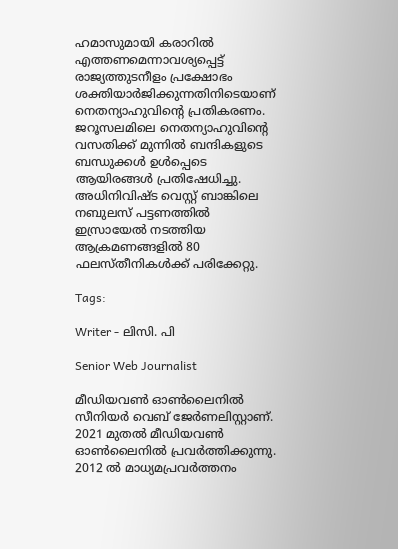ഹമാസുമായി കരാറിൽ എത്തണമെന്നാവശ്യപ്പെട്ട് രാജ്യത്തുടനീളം പ്രക്ഷോഭം ശക്തിയാർജിക്കുന്നതിനിടെയാണ് നെതന്യാഹുവിന്‍റെ പ്രതികരണം. ജറൂസലമിലെ നെതന്യാഹുവിന്‍റെ വസതിക്ക് മുന്നിൽ ബന്ദികളുടെ ബന്ധുക്കൾ ഉൾപ്പെടെ ആയിരങ്ങൾ പ്രതിഷേധിച്ചു. അധിനിവിഷ്ട വെസ്റ്റ് ബാങ്കിലെ നബുലസ് പട്ടണത്തിൽ ഇസ്രായേൽ നടത്തിയ ആക്രമണങ്ങളിൽ 80 ഫലസ്തീനികൾക്ക് പരിക്കേറ്റു.

Tags:

Writer - ലിസി. പി

Senior Web Journalist

മീഡിയവൺ ഓൺലൈനിൽ സീനിയർ വെബ് ജേർണലിസ്റ്റാണ്. 2021 മുതൽ മീഡിയവൺ ഓൺലൈനിൽ പ്രവർത്തിക്കുന്നു. 2012 ല്‍ മാധ്യമപ്രവര്‍ത്തനം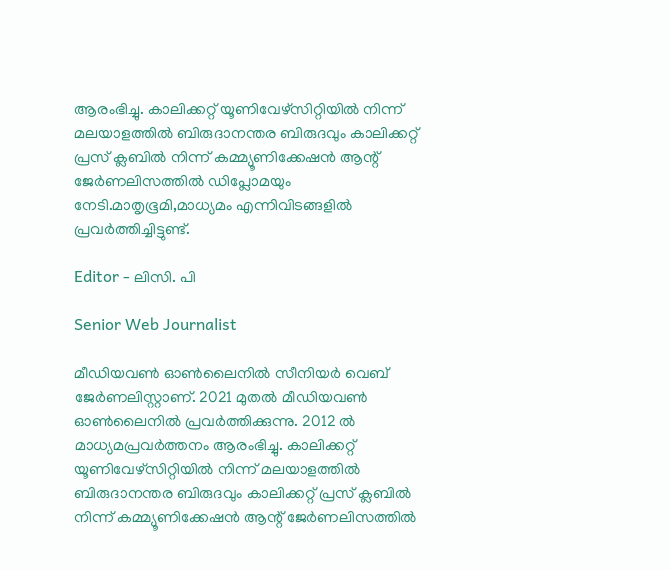ആരംഭിച്ചു. കാലിക്കറ്റ് യൂണിവേഴ്‌സിറ്റിയിൽ നിന്ന് മലയാളത്തിൽ ബിരുദാനന്തര ബിരുദവും കാലിക്കറ്റ് പ്രസ് ക്ലബിൽ നിന്ന് കമ്മ്യൂണിക്കേഷൻ ആന്റ് ജേർണലിസത്തിൽ ഡിപ്ലോമയും നേടി.മാതൃഭൂമി,മാധ്യമം എന്നിവിടങ്ങളിൽ പ്രവർത്തിച്ചിട്ടുണ്ട്.

Editor - ലിസി. പി

Senior Web Journalist

മീഡിയവൺ ഓൺലൈനിൽ സീനിയർ വെബ് ജേർണലിസ്റ്റാണ്. 2021 മുതൽ മീഡിയവൺ ഓൺലൈനിൽ പ്രവർത്തിക്കുന്നു. 2012 ല്‍ മാധ്യമപ്രവര്‍ത്തനം ആരംഭിച്ചു. കാലിക്കറ്റ് യൂണിവേഴ്‌സിറ്റിയിൽ നിന്ന് മലയാളത്തിൽ ബിരുദാനന്തര ബിരുദവും കാലിക്കറ്റ് പ്രസ് ക്ലബിൽ നിന്ന് കമ്മ്യൂണിക്കേഷൻ ആന്റ് ജേർണലിസത്തിൽ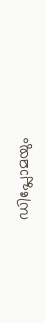ഡിപ്ലോമയും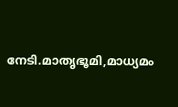നേടി.മാതൃഭൂമി,മാധ്യമം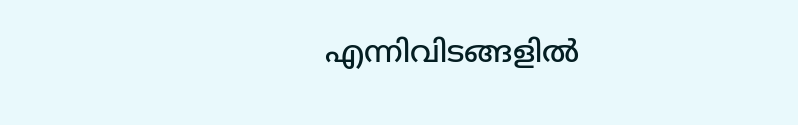എന്നിവിടങ്ങളിൽ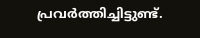പ്രവർത്തിച്ചിട്ടുണ്ട്.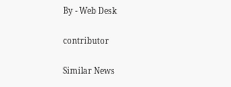By - Web Desk

contributor

Similar News